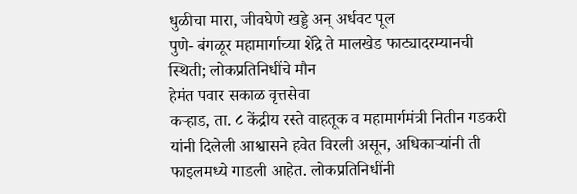धुळीचा मारा, जीवघेणे खड्डे अन् अर्धवट पूल
पुणे- बंगळूर महामार्गाच्या शेंद्रे ते मालखेड फाट्यादरम्यानची स्थिती; लोकप्रतिनिधींचे मौन
हेमंत पवार सकाळ वृत्तसेवा
कऱ्हाड, ता. ८ केंद्रीय रस्ते वाहतूक व महामार्गमंत्री नितीन गडकरी यांनी दिलेली आश्वासने हवेत विरली असून, अधिकाऱ्यांनी ती फाइलमध्ये गाडली आहेत. लोकप्रतिनिधींनी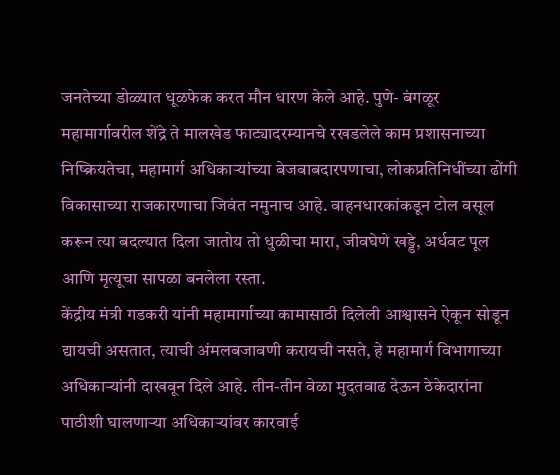जनतेच्या डोळ्यात धूळफेक करत मौन धारण केले आहे. पुणे- बंगळूर महामार्गावरील शेंद्रे ते मालखेड फाट्यादरम्यानचे रखडलेले काम प्रशासनाच्या निष्क्रियतेचा, महामार्ग अधिकाऱ्यांच्या बेजबाबदारपणाचा, लोकप्रतिनिधींच्या ढोंगी विकासाच्या राजकारणाचा जिवंत नमुनाच आहे. वाहनधारकांकडून टोल वसूल करून त्या बदल्यात दिला जातोय तो धुळीचा मारा, जीवघेणे खड्डे, अर्धवट पूल आणि मृत्यूचा सापळा बनलेला रस्ता.
केंद्रीय मंत्री गडकरी यांनी महामार्गाच्या कामासाठी दिलेली आश्वासने ऐकून सोडून द्यायची असतात, त्याची अंमलबजावणी करायची नसते, हे महामार्ग विभागाच्या अधिकाऱ्यांनी दाखवून दिले आहे. तीन-तीन वेळा मुदतवाढ देऊन ठेकेदारांना पाठीशी घालणाऱ्या अधिकाऱ्यांवर कारवाई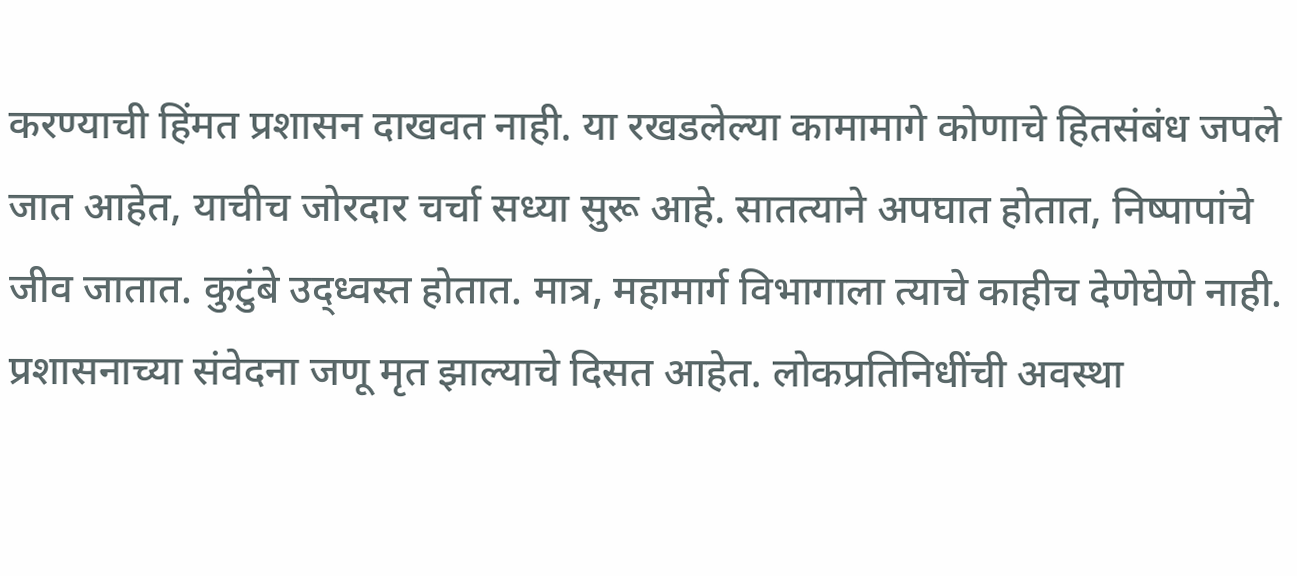करण्याची हिंमत प्रशासन दाखवत नाही. या रखडलेल्या कामामागे कोणाचे हितसंबंध जपले जात आहेत, याचीच जोरदार चर्चा सध्या सुरू आहे. सातत्याने अपघात होतात, निष्पापांचे जीव जातात. कुटुंबे उद्ध्वस्त होतात. मात्र, महामार्ग विभागाला त्याचे काहीच देणेघेणे नाही. प्रशासनाच्या संवेदना जणू मृत झाल्याचे दिसत आहेत. लोकप्रतिनिधींची अवस्था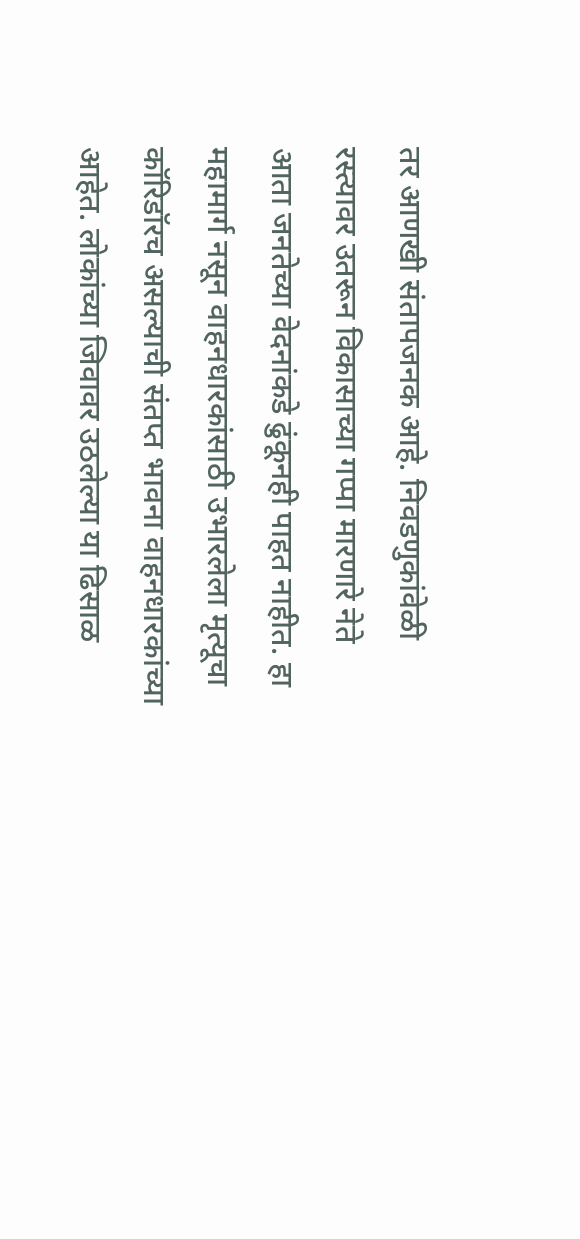तर आणखी संतापजनक आहे. निवडणुकांवेळी रस्त्यावर उतरून विकासाच्या गप्पा मारणारे नेते आता जनतेच्या वेदनांकडे ढुंकूनही पाहत नाहीत. हा महामार्ग नसून वाहनधारकांसाठी उभारलेला मृत्यूचा कॉरिडॉरच असल्याची संतप्त भावना वाहनधारकांच्या आहेत. लोकांच्या जिवावर उठलेल्या या ढिसाळ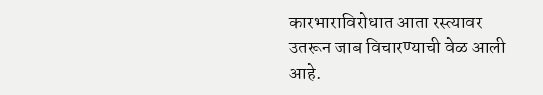कारभाराविरोधात आता रस्त्यावर उतरून जाब विचारण्याची वेळ आली आहे.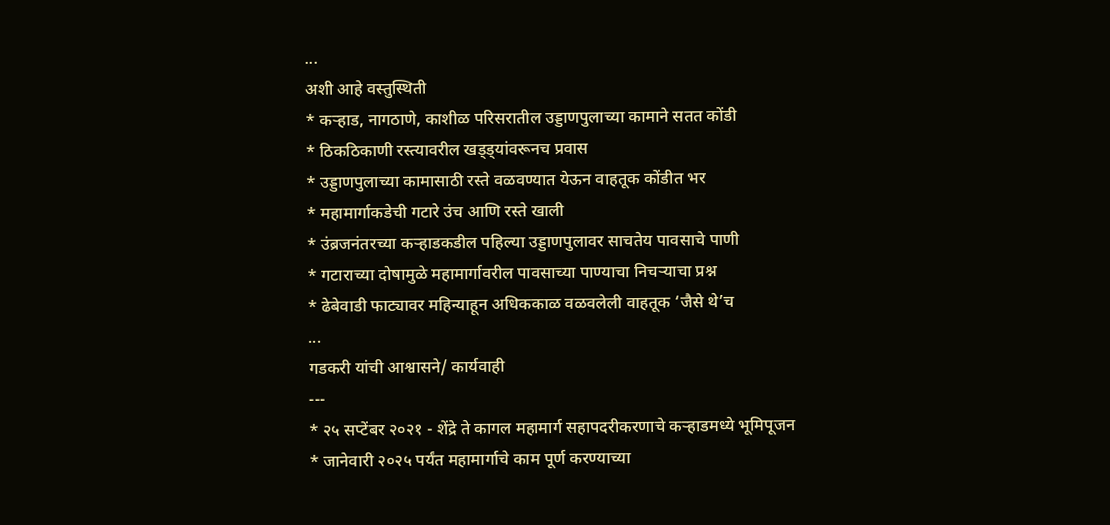...
अशी आहे वस्तुस्थिती
* कऱ्हाड, नागठाणे, काशीळ परिसरातील उड्डाणपुलाच्या कामाने सतत कोंडी
* ठिकठिकाणी रस्त्यावरील खड्ड्यांवरूनच प्रवास
* उड्डाणपुलाच्या कामासाठी रस्ते वळवण्यात येऊन वाहतूक कोंडीत भर
* महामार्गाकडेची गटारे उंच आणि रस्ते खाली
* उंब्रजनंतरच्या कऱ्हाडकडील पहिल्या उड्डाणपुलावर साचतेय पावसाचे पाणी
* गटाराच्या दोषामुळे महामार्गावरील पावसाच्या पाण्याचा निचऱ्याचा प्रश्न
* ढेबेवाडी फाट्यावर महिन्याहून अधिककाळ वळवलेली वाहतूक ‘जैसे थे’च
...
गडकरी यांची आश्वासने/ कार्यवाही
---
* २५ सप्टेंबर २०२१ - शेंद्रे ते कागल महामार्ग सहापदरीकरणाचे कऱ्हाडमध्ये भूमिपूजन
* जानेवारी २०२५ पर्यंत महामार्गाचे काम पूर्ण करण्याच्या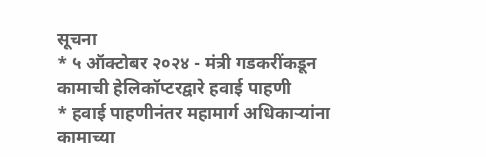सूचना
* ५ ऑक्टोबर २०२४ - मंत्री गडकरींकडून कामाची हेलिकॉप्टरद्वारे हवाई पाहणी
* हवाई पाहणीनंतर महामार्ग अधिकाऱ्यांना कामाच्या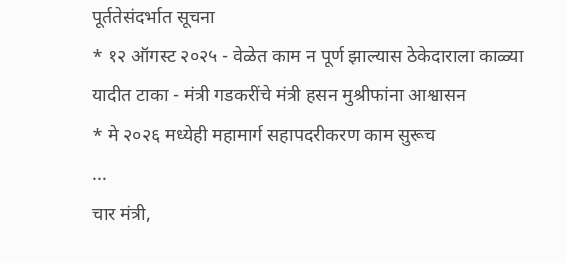पूर्ततेसंदर्भात सूचना
* १२ ऑगस्ट २०२५ - वेळेत काम न पूर्ण झाल्यास ठेकेदाराला काळ्या यादीत टाका - मंत्री गडकरींचे मंत्री हसन मुश्रीफांना आश्वासन
* मे २०२६ मध्येही महामार्ग सहापदरीकरण काम सुरूच
...
चार मंत्री,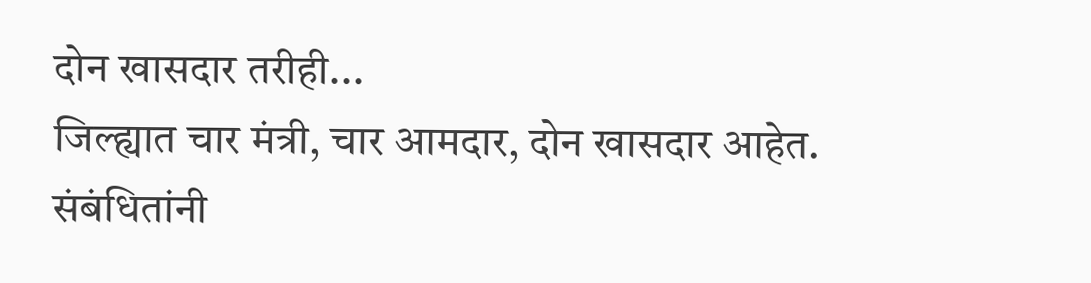दोन खासदार तरीही...
जिल्ह्यात चार मंत्री, चार आमदार, दोन खासदार आहेत. संबंधितांनी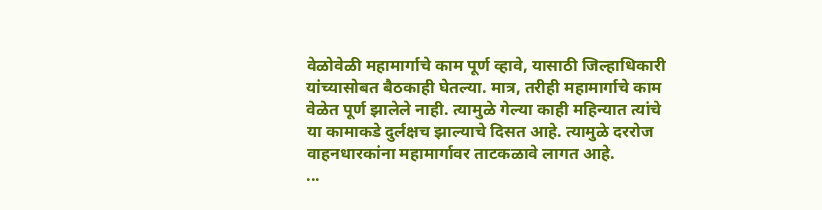वेळोवेळी महामार्गाचे काम पूर्ण व्हावे, यासाठी जिल्हाधिकारी यांच्यासोबत बैठकाही घेतल्या. मात्र, तरीही महामार्गाचे काम वेळेत पूर्ण झालेले नाही. त्यामुळे गेल्या काही महिन्यात त्यांचे या कामाकडे दुर्लक्षच झाल्याचे दिसत आहे. त्यामुळे दररोज वाहनधारकांना महामार्गावर ताटकळावे लागत आहे.
...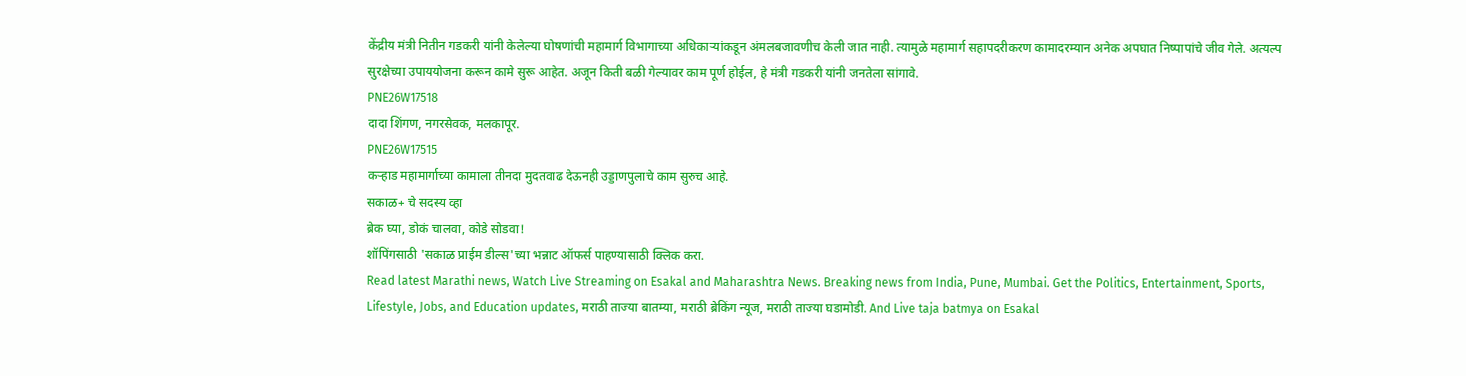केंद्रीय मंत्री नितीन गडकरी यांनी केलेल्या घोषणांची महामार्ग विभागाच्या अधिकाऱ्यांकडून अंमलबजावणीच केली जात नाही. त्यामुळे महामार्ग सहापदरीकरण कामादरम्यान अनेक अपघात निष्पापांचे जीव गेले. अत्यल्प सुरक्षेच्या उपाययोजना करून कामे सुरू आहेत. अजून किती बळी गेल्यावर काम पूर्ण होईल, हे मंत्री गडकरी यांनी जनतेला सांगावे.
PNE26W17518
दादा शिंगण, नगरसेवक, मलकापूर.
PNE26W17515
कऱ्हाड महामार्गाच्या कामाला तीनदा मुदतवाढ देऊनही उड्डाणपुलाचे काम सुरुच आहे.
सकाळ+ चे सदस्य व्हा
ब्रेक घ्या, डोकं चालवा, कोडे सोडवा!
शॉपिंगसाठी 'सकाळ प्राईम डील्स'च्या भन्नाट ऑफर्स पाहण्यासाठी क्लिक करा.
Read latest Marathi news, Watch Live Streaming on Esakal and Maharashtra News. Breaking news from India, Pune, Mumbai. Get the Politics, Entertainment, Sports, Lifestyle, Jobs, and Education updates, मराठी ताज्या बातम्या, मराठी ब्रेकिंग न्यूज, मराठी ताज्या घडामोडी. And Live taja batmya on Esakal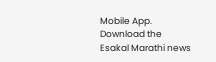Mobile App. Download the Esakal Marathi news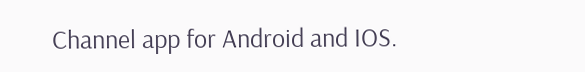Channel app for Android and IOS.